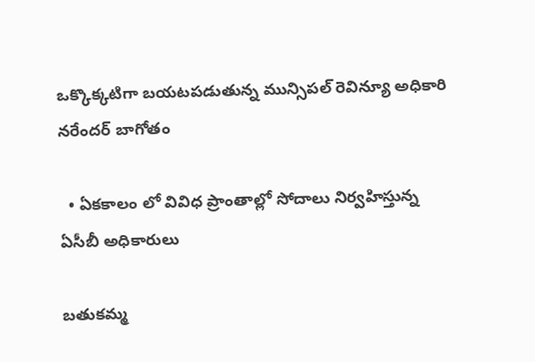ఒక్కొక్కటిగా బయటపడుతున్న మున్సిపల్ రెవిన్యూ అధికారి నరేందర్ బాగోతం

  • ఏకకాలం లో వివిధ ప్రాంతాల్లో సోదాలు నిర్వహిస్తున్న ఏసీబీ అధికారులు

బతుకమ్మ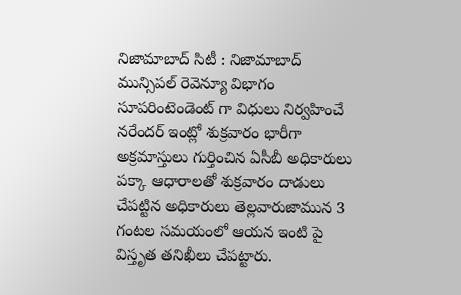నిజామాబాద్ సిటీ : నిజామాబాద్ మున్సిపల్ రెవెన్యూ విభాగం సూపరింటెండెంట్ గా విధులు నిర్వహించే నరేందర్ ఇంట్లో శుక్రవారం భారీగా అక్రమాస్తులు గుర్తించిన ఏసీబీ అధికారులు పక్కా ఆధారాలతో శుక్రవారం దాడులు చేపట్టిన అధికారులు తెల్లవారుజామున 3 గంటల సమయంలో ఆయన ఇంటి పై విస్తృత తనిఖీలు చేపట్టారు.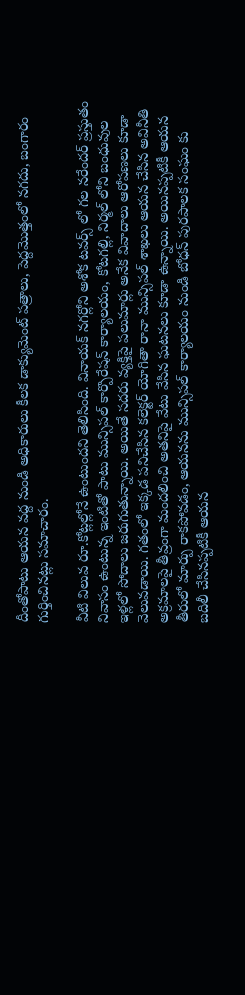దీంతోపాటు ఆయన వద్ద నుండి అధికారులు కీలక డాక్యుమెంట్ పత్రాలు, పెద్దమొత్తంలో నగదు, బంగారం గుర్తించినట్లు సమాచారం.

వీటి విలువ రూ.కోట్లల్లోనే ఉంటుందని తెలిసింది. వినాయక్ నగర్లోని అశోక టవర్స్ లో గల నరేందర్ ప్రస్తుతం నివాసం ఉంటున్న ఇంటితో పాటు మున్సిపల్ కార్పొరేషన్ కార్యాలయం, కోటగల్లి, నిర్మల్ లోని బంధువుల ఇళ్లలో సోదాలు జరుగుతున్నాయి. అయితే సదరు వ్యక్తిపై పలుమార్లు అనేక వివాదాలు ఆరోపణలు కూడా వెలువడాయి. గతంలో ఇక్కడ పనిచేసిన కలెక్టర్ యోగితా రానా మున్సిపల్ శాఖలు ఆయన చేసిన అవినీతి అక్రమాలపై తీవ్రంగా మందలించి అతనిపై వేటు వేసిన ఘటనలు కూడా ఉన్నాయి. అయినప్పటికీ ఆయన తీరులో మార్పు రాకపోవడం, ఆయనను మున్సిపల్ కార్యాలయం నుండి బోధన్ పురపాలక సంఘం కు బదిలీ చేసినప్పటికీ ఆయన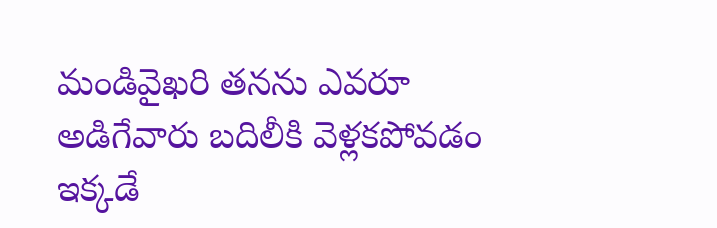మండివైఖరి తనను ఎవరూ అడిగేవారు బదిలీకి వెళ్లకపోవడం ఇక్కడే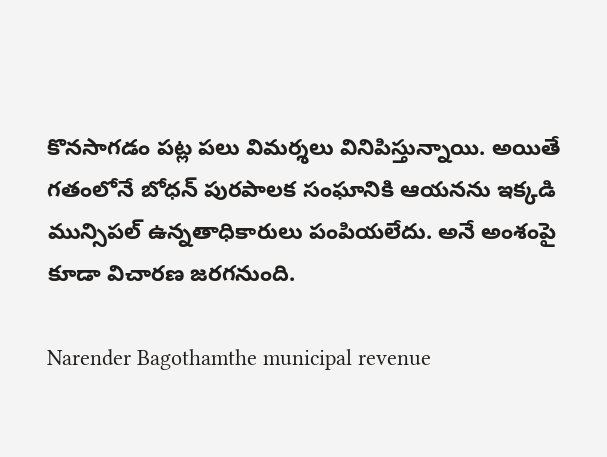కొనసాగడం పట్ల పలు విమర్శలు వినిపిస్తున్నాయి. అయితే గతంలోనే బోధన్ పురపాలక సంఘానికి ఆయనను ఇక్కడి మున్సిపల్ ఉన్నతాధికారులు పంపియలేదు. అనే అంశంపై కూడా విచారణ జరగనుంది.

Narender Bagothamthe municipal revenue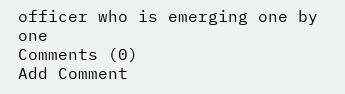officer who is emerging one by one
Comments (0)
Add Comment